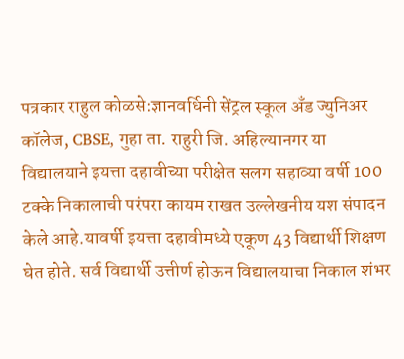पत्रकार राहुल कोळसे:ज्ञानवर्धिनी सेंट्रल स्कूल अँड ज्युनिअर कॉलेज, CBSE, गुहा ता. राहुरी जि. अहिल्यानगर या विद्यालयाने इयत्ता दहावीच्या परीक्षेत सलग सहाव्या वर्षी 100 टक्के निकालाची परंपरा कायम राखत उल्लेखनीय यश संपादन केले आहे.यावर्षी इयत्ता दहावीमध्ये एकूण 43 विद्यार्थी शिक्षण घेत होते. सर्व विद्यार्थी उत्तीर्ण होऊन विद्यालयाचा निकाल शंभर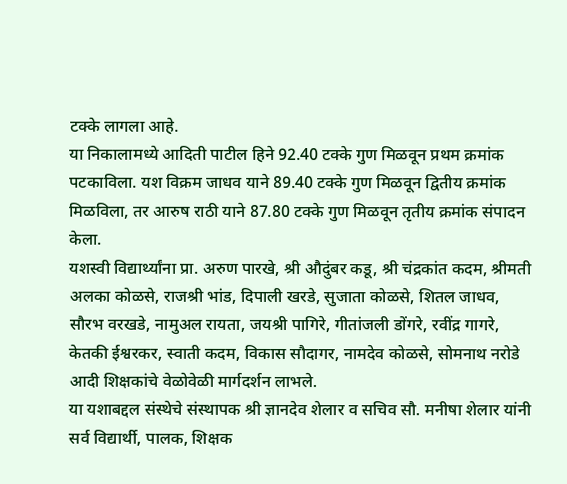टक्के लागला आहे.
या निकालामध्ये आदिती पाटील हिने 92.40 टक्के गुण मिळवून प्रथम क्रमांक पटकाविला. यश विक्रम जाधव याने 89.40 टक्के गुण मिळवून द्वितीय क्रमांक मिळविला, तर आरुष राठी याने 87.80 टक्के गुण मिळवून तृतीय क्रमांक संपादन केला.
यशस्वी विद्यार्थ्यांना प्रा. अरुण पारखे, श्री औदुंबर कडू, श्री चंद्रकांत कदम, श्रीमती अलका कोळसे, राजश्री भांड, दिपाली खरडे, सुजाता कोळसे, शितल जाधव, सौरभ वरखडे, नामुअल रायता, जयश्री पागिरे, गीतांजली डोंगरे, रवींद्र गागरे, केतकी ईश्वरकर, स्वाती कदम, विकास सौदागर, नामदेव कोळसे, सोमनाथ नरोडे आदी शिक्षकांचे वेळोवेळी मार्गदर्शन लाभले.
या यशाबद्दल संस्थेचे संस्थापक श्री ज्ञानदेव शेलार व सचिव सौ. मनीषा शेलार यांनी सर्व विद्यार्थी, पालक, शिक्षक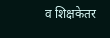व शिक्षकेतर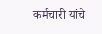कर्मचारी यांचे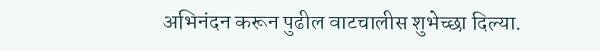अभिनंदन करून पुढील वाटचालीस शुभेच्छा दिल्या.